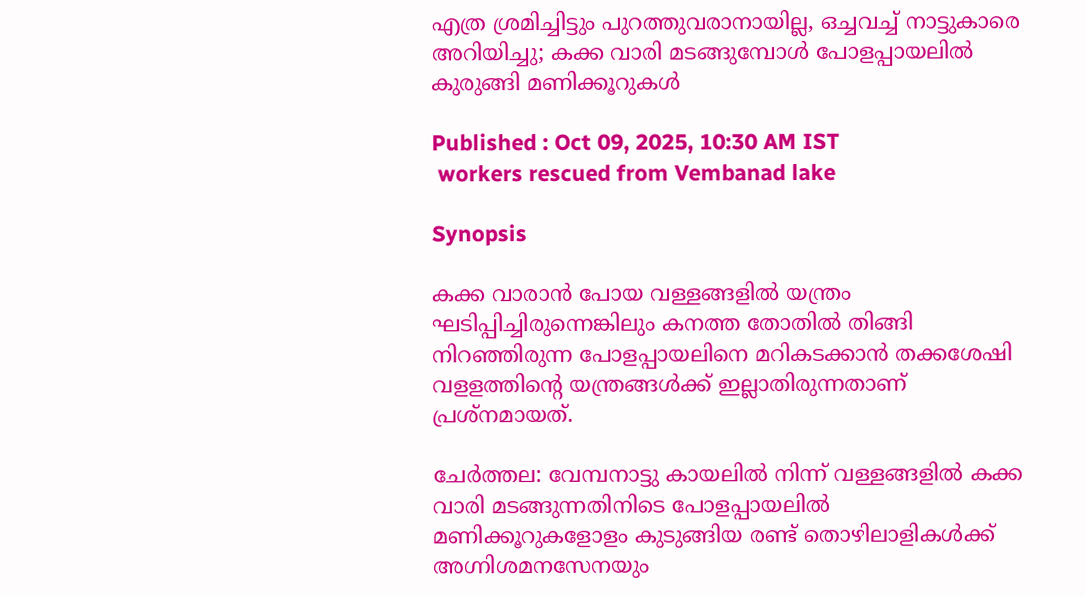എത്ര ശ്രമിച്ചിട്ടും പുറത്തുവരാനായില്ല, ഒച്ചവച്ച് നാട്ടുകാരെ അറിയിച്ചു; കക്ക വാരി മടങ്ങുമ്പോൾ പോളപ്പായലില്‍ കുരുങ്ങി മണിക്കൂറുകൾ

Published : Oct 09, 2025, 10:30 AM IST
 workers rescued from Vembanad lake

Synopsis

കക്ക വാരാന്‍ പോയ വള്ളങ്ങളില്‍ യന്ത്രം ഘടിപ്പിച്ചിരുന്നെങ്കിലും കനത്ത തോതില്‍ തിങ്ങി നിറഞ്ഞിരുന്ന പോളപ്പായലിനെ മറികടക്കാന്‍ തക്കശേഷി വളളത്തിന്‍റെ യന്ത്രങ്ങള്‍ക്ക് ഇല്ലാതിരുന്നതാണ് പ്രശ്‌നമായത്.

ചേര്‍ത്തല: വേമ്പനാട്ടു കായലില്‍ നിന്ന് വള്ളങ്ങളില്‍ കക്ക വാരി മടങ്ങുന്നതിനിടെ പോളപ്പായലില്‍ മണിക്കൂറുകളോളം കുടുങ്ങിയ രണ്ട് തൊഴിലാളികള്‍ക്ക് അഗ്നിശമനസേനയും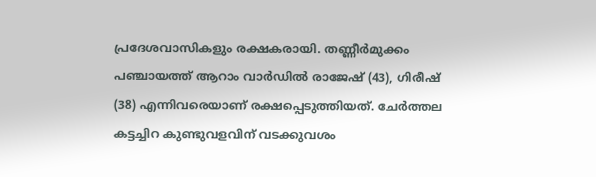പ്രദേശവാസികളും രക്ഷകരായി. തണ്ണീര്‍മുക്കം പഞ്ചായത്ത് ആറാം വാര്‍ഡില്‍ രാജേഷ് (43), ഗിരീഷ് (38) എന്നിവരെയാണ് രക്ഷപ്പെടുത്തിയത്. ചേര്‍ത്തല കട്ടച്ചിറ കുണ്ടുവളവിന് വടക്കുവശം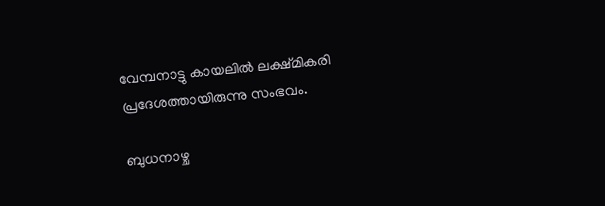വേമ്പനാട്ടു കായലില്‍ ലക്ഷ്മികരി പ്രദേശത്തായിരുന്നു സംഭവം.

ബുധനാഴ്ച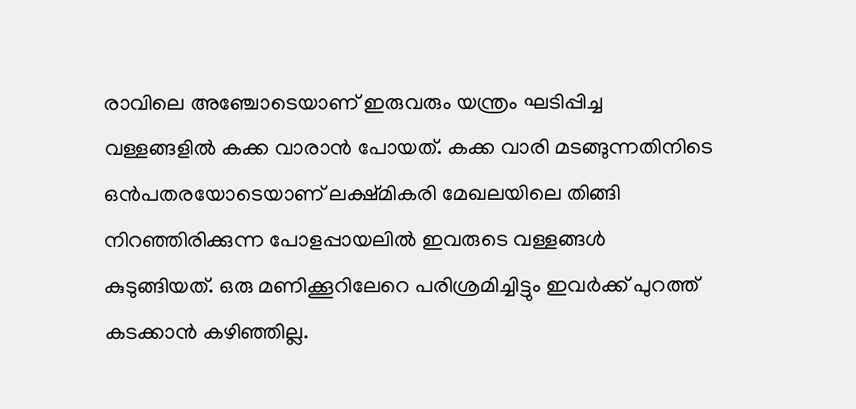രാവിലെ അഞ്ചോടെയാണ് ഇരുവരും യന്ത്രം ഘടിപ്പിച്ച വള്ളങ്ങളില്‍ കക്ക വാരാന്‍ പോയത്. കക്ക വാരി മടങ്ങുന്നതിനിടെ ഒന്‍പതരയോടെയാണ് ലക്ഷ്മികരി മേഖലയിലെ തിങ്ങി നിറഞ്ഞിരിക്കുന്ന പോളപ്പായലില്‍ ഇവരുടെ വള്ളങ്ങള്‍ കുടുങ്ങിയത്. ഒരു മണിക്കൂറിലേറെ പരിശ്രമിച്ചിട്ടും ഇവര്‍ക്ക് പുറത്ത് കടക്കാന്‍ കഴിഞ്ഞില്ല.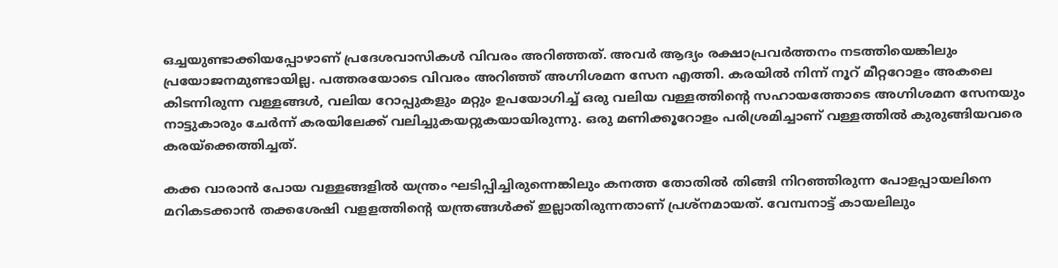ഒച്ചയുണ്ടാക്കിയപ്പോഴാണ് പ്രദേശവാസികള്‍ വിവരം അറിഞ്ഞത്. അവര്‍ ആദ്യം രക്ഷാപ്രവര്‍ത്തനം നടത്തിയെങ്കിലും പ്രയോജനമുണ്ടായില്ല. പത്തരയോടെ വിവരം അറിഞ്ഞ് അഗ്നിശമന സേന എത്തി. കരയില്‍ നിന്ന് നൂറ് മീറ്ററോളം അകലെ കിടന്നിരുന്ന വള്ളങ്ങള്‍, വലിയ റോപ്പുകളും മറ്റും ഉപയോഗിച്ച് ഒരു വലിയ വള്ളത്തിന്‍റെ സഹായത്തോടെ അഗ്നിശമന സേനയും നാട്ടുകാരും ചേര്‍ന്ന് കരയിലേക്ക് വലിച്ചുകയറ്റുകയായിരുന്നു. ഒരു മണിക്കൂറോളം പരിശ്രമിച്ചാണ് വള്ളത്തില്‍ കുരുങ്ങിയവരെ കരയ്‌ക്കെത്തിച്ചത്.

കക്ക വാരാന്‍ പോയ വള്ളങ്ങളില്‍ യന്ത്രം ഘടിപ്പിച്ചിരുന്നെങ്കിലും കനത്ത തോതില്‍ തിങ്ങി നിറഞ്ഞിരുന്ന പോളപ്പായലിനെ മറികടക്കാന്‍ തക്കശേഷി വളളത്തിന്‍റെ യന്ത്രങ്ങള്‍ക്ക് ഇല്ലാതിരുന്നതാണ് പ്രശ്‌നമായത്. വേമ്പനാട്ട് കായലിലും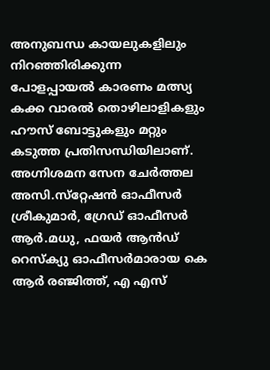അനുബന്ധ കായലുകളിലും നിറഞ്ഞിരിക്കുന്ന പോളപ്പായല്‍ കാരണം മത്സ്യ കക്ക വാരല്‍ തൊഴിലാളികളും ഹൗസ് ബോട്ടുകളും മറ്റും കടുത്ത പ്രതിസന്ധിയിലാണ്. അഗ്നിശമന സേന ചേര്‍ത്തല അസി.സ്‌റ്റേഷന്‍ ഓഫീസര്‍ ശ്രീകുമാര്‍, ഗ്രേഡ് ഓഫീസര്‍ ആര്‍.മധു, ഫയര്‍ ആന്‍ഡ് റെസ്‌ക്യു ഓഫീസര്‍മാരായ കെ ആര്‍ രഞ്ജിത്ത്, എ എസ്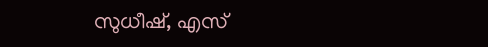സുധീഷ്, എസ്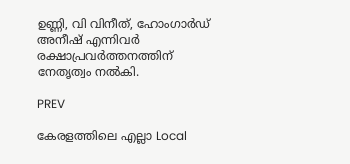ഉണ്ണി, വി വിനീത്, ഹോംഗാര്‍ഡ് അനീഷ് എന്നിവര്‍ രക്ഷാപ്രവര്‍ത്തനത്തിന് നേതൃത്വം നല്‍കി.

PREV

കേരളത്തിലെ എല്ലാ Local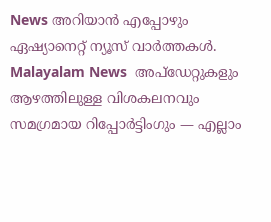News അറിയാൻ എപ്പോഴും ഏഷ്യാനെറ്റ് ന്യൂസ് വാർത്തകൾ. Malayalam News  അപ്‌ഡേറ്റുകളും ആഴത്തിലുള്ള വിശകലനവും സമഗ്രമായ റിപ്പോർട്ടിംഗും — എല്ലാം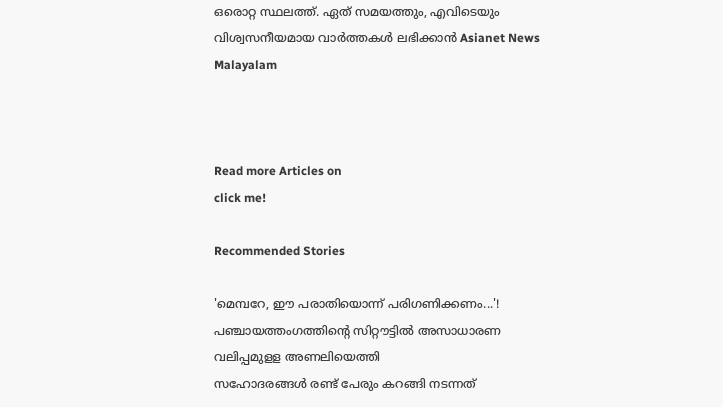ഒരൊറ്റ സ്ഥലത്ത്. ഏത് സമയത്തും, എവിടെയും വിശ്വസനീയമായ വാർത്തകൾ ലഭിക്കാൻ Asianet News Malayalam



Read more Articles on
click me!

Recommended Stories

'മെമ്പറേ, ഈ പരാതിയൊന്ന് പരിഗണിക്കണം...'! പഞ്ചായത്തംഗത്തിന്റെ സിറ്റൗട്ടിൽ അസാധാരണ വലിപ്പമുളള അണലിയെത്തി
സഹോദരങ്ങൾ രണ്ട് പേരും കറങ്ങി നടന്നത്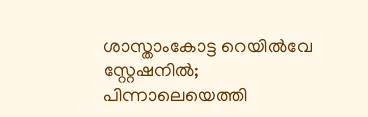ശാസ്താംകോട്ട റെയിൽവേ സ്റ്റേഷനിൽ; പിന്നാലെയെത്തി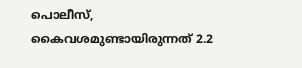പൊലീസ്, കൈവശമുണ്ടായിരുന്നത് 2.2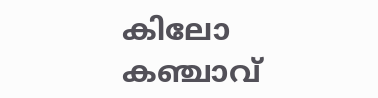കിലോ കഞ്ചാവ്